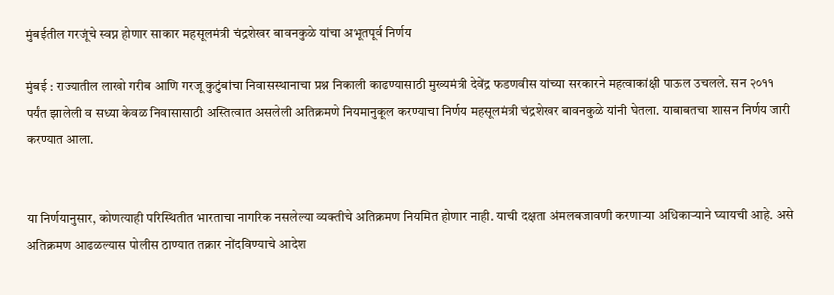मुंबईतील गरजूंचे स्वप्न होणार साकार महसूलमंत्री चंद्रशेखर बावनकुळे यांचा अभूतपूर्व निर्णय

मुंबई : राज्यातील लाखो गरीब आणि गरजू कुटुंबांचा निवासस्थानाचा प्रश्न निकाली काढण्यासाठी मुख्यमंत्री देवेंद्र फडणवीस यांच्या सरकारने महत्वाकांक्षी पाऊल उचलले. सन २०११ पर्यंत झालेली व सध्या केवळ निवासासाठी अस्तित्वात असलेली अतिक्रमणे नियमानुकूल करण्याचा निर्णय महसूलमंत्री चंद्रशेखर बावनकुळे यांनी घेतला. याबाबतचा शासन निर्णय जारी करण्यात आला.


या निर्णयानुसार, कोणत्याही परिस्थितीत भारताचा नागरिक नसलेल्या व्यक्तीचे अतिक्रमण नियमित होणार नाही. याची दक्षता अंमलबजावणी करणाऱ्या अधिकाऱ्याने घ्यायची आहे. असे अतिक्रमण आढळल्यास पोलीस ठाण्यात तक्रार नोंदविण्याचे आदेश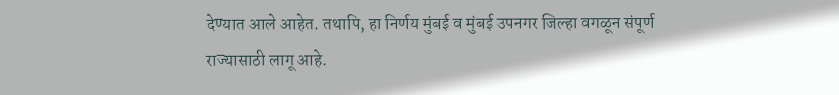देण्यात आले आहेत. तथापि, हा निर्णय मुंबई व मुंबई उपनगर जिल्हा वगळून संपूर्ण राज्यासाठी लागू आहे.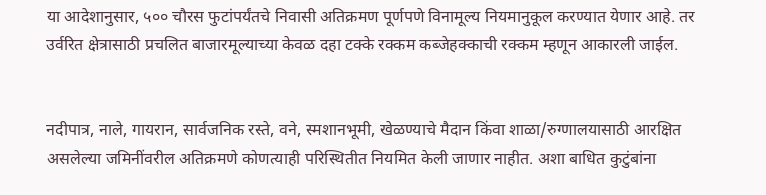या आदेशानुसार, ५०० चौरस फुटांपर्यंतचे निवासी अतिक्रमण पूर्णपणे विनामूल्य नियमानुकूल करण्यात येणार आहे. तर उर्वरित क्षेत्रासाठी प्रचलित बाजारमूल्याच्या केवळ दहा टक्के रक्कम कब्जेहक्काची रक्कम म्हणून आकारली जाईल.


नदीपात्र, नाले, गायरान, सार्वजनिक रस्ते, वने, स्मशानभूमी, खेळण्याचे मैदान किंवा शाळा/रुग्णालयासाठी आरक्षित असलेल्या जमिनींवरील अतिक्रमणे कोणत्याही परिस्थितीत नियमित केली जाणार नाहीत. अशा बाधित कुटुंबांना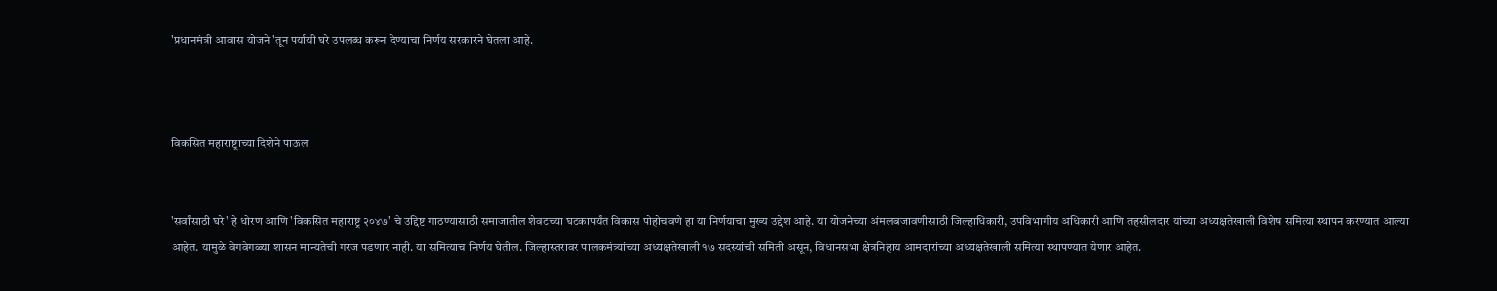'प्रधानमंत्री आवास योजने'तून पर्यायी घरे उपलब्ध करून देण्याचा निर्णय सरकारने घेतला आहे.



विकसित महाराष्ट्राच्या दिशेने पाऊल


'सर्वांसाठी घरे' हे धोरण आणि 'विकसित महाराष्ट्र २०४७' चे उद्दिष्ट गाठण्यासाठी समाजातील शेवटच्या घटकापर्यंत विकास पोहोचवणे हा या निर्णयाचा मुख्य उद्देश आहे. या योजनेच्या अंमलबजावणीसाठी जिल्हाधिकारी, उपविभागीय अधिकारी आणि तहसीलदार यांच्या अध्यक्षतेखाली विशेष समित्या स्थापन करण्यात आल्या आहेत. यामुळे वेगवेगळ्या शासन मान्यतेची गरज पडणार नाही. या समित्याच निर्णय घेतील. जिल्हास्तरावर पालकमंत्र्यांच्या अध्यक्षतेखाली १७ सदस्यांची समिती असून, विधानसभा क्षेत्रनिहाय आमदारांच्या अध्यक्षतेखाली समित्या स्थापण्यात येणार आहेत.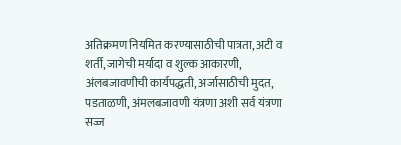अतिक्रमण नियमित करण्यासाठीची पात्रता, अटी व शर्ती, जागेची मर्यादा व शुल्क आकारणी, अंलबजावणीची कार्यपद्धती, अर्जासाठीची मुदत, पडताळणी, अंमलबजावणी यंत्रणा अशी सर्व यंत्रणा सज्ज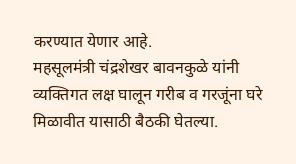करण्यात येणार आहे.
महसूलमंत्री चंद्रशेखर बावनकुळे यांनी व्यक्तिगत लक्ष घालून गरीब व गरजूंना घरे मिळावीत यासाठी बैठकी घेतल्या.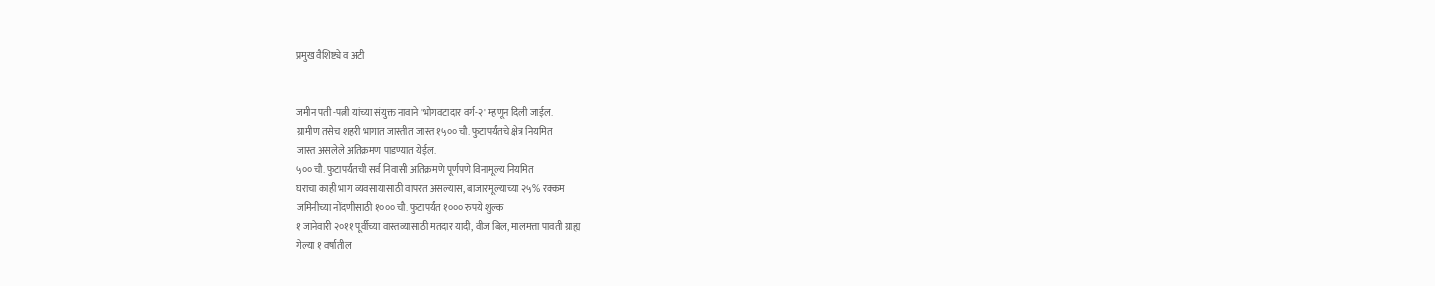प्रमुख वैशिष्ट्ये व अटी


जमीन पती -पत्नी यांच्या संयुक्त नावाने 'भोगवटादार वर्ग-२' म्हणून दिली जाईल.
ग्रामीण तसेच शहरी भागात जास्तीत जास्त १५०० चौ. फुटापर्यंतचे क्षेत्र नियमित
जास्त असलेले अतिक्रमण पाडण्यात येईल.
५०० चौ. फुटापर्यंतची सर्व निवासी अतिक्रमणे पूर्णपणे विनामूल्य नियमित
घराचा काही भाग व्यवसायासाठी वापरत असल्यास, बाजारमूल्याच्या २५% रक्कम
जमिनीच्या नोंदणीसाठी १००० चौ. फुटापर्यंत १००० रुपये शुल्क
१ जानेवारी २०११ पूर्वीच्या वास्तव्यासाठी मतदार यादी, वीज बिल, मालमत्ता पावती ग्राह्य
गेल्या १ वर्षातील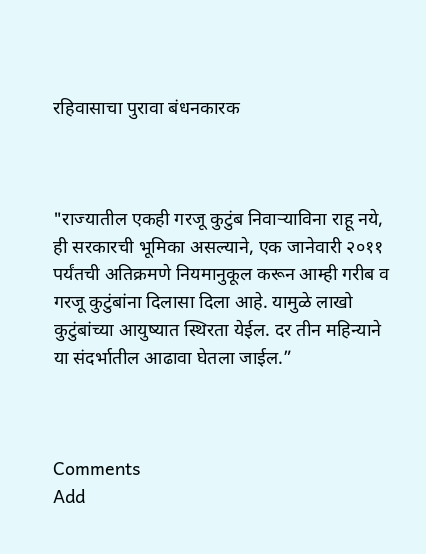रहिवासाचा पुरावा बंधनकारक



"राज्यातील एकही गरजू कुटुंब निवाऱ्याविना राहू नये, ही सरकारची भूमिका असल्याने, एक जानेवारी २०११ पर्यंतची अतिक्रमणे नियमानुकूल करून आम्ही गरीब व गरजू कुटुंबांना दिलासा दिला आहे. यामुळे लाखो कुटुंबांच्या आयुष्यात स्थिरता येईल. दर तीन महिन्याने या संदर्भातील आढावा घेतला जाईल.”



Comments
Add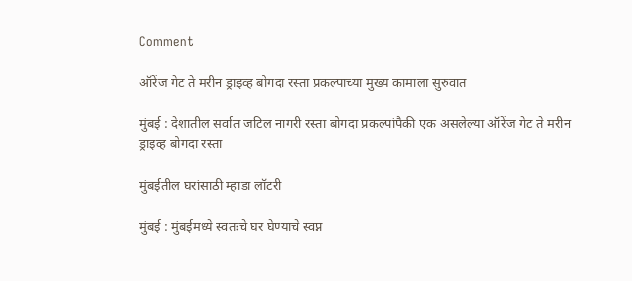Comment

ऑरेंज गेट ते मरीन ड्राइव्ह बोगदा रस्ता प्रकल्पाच्या मुख्य कामाला सुरुवात

मुंबई : देशातील सर्वात जटिल नागरी रस्ता बोगदा प्रकल्पांपैकी एक असलेल्या ऑरेंज गेट ते मरीन ड्राइव्ह बोगदा रस्ता

मुंबईतील घरांसाठी म्हाडा लॉटरी

मुंबई : मुंबईमध्ये स्वतःचे घर घेण्याचे स्वप्न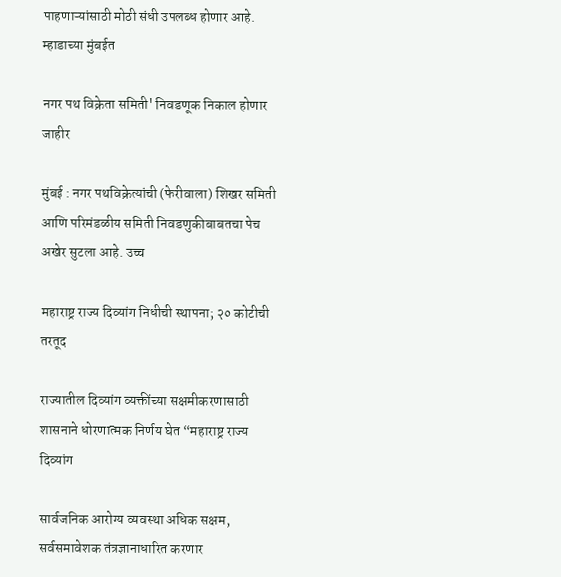पाहणाऱ्यांसाठी मोठी संधी उपलब्ध होणार आहे. म्हाडाच्या मुंबईत

नगर पथ विक्रेता समिती' निवडणूक निकाल होणार जाहीर

मुंबई : नगर पथविक्रेत्यांची (फेरीवाला) शिखर समिती आणि परिमंडळीय समिती निवडणुकीबाबतचा पेच अखेर सुटला आहे. उच्च

महाराष्ट्र राज्य दिव्यांग निधीची स्थापना; २० कोटीची तरतूद

राज्यातील दिव्यांग व्यक्तींच्या सक्षमीकरणासाठी शासनाने धोरणात्मक निर्णय घेत “महाराष्ट्र राज्य दिव्यांग

सार्वजनिक आरोग्य व्यवस्था अधिक सक्षम, सर्वसमावेशक तंत्रज्ञानाधारित करणार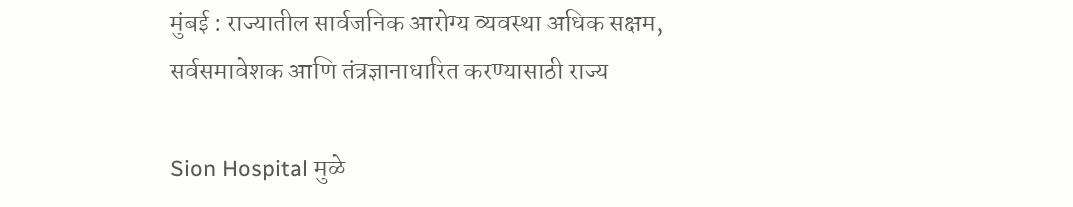मुंबई : राज्यातील सार्वजनिक आरोग्य व्यवस्था अधिक सक्षम, सर्वसमावेशक आणि तंत्रज्ञानाधारित करण्यासाठी राज्य

Sion Hospital मुळे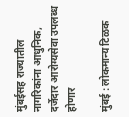मुंबईसह राज्यातील नागरिकांना आधुनिक, दर्जेदार आरोग्यसेवा उपलब्ध होणार

मुंबई : लोकमान्य टिळक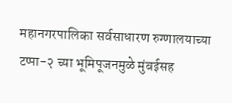महानगरपालिका सर्वसाधारण रुग्णालयाच्या टप्पा-२ च्या भूमिपूजनमुळे मुंबईसह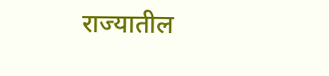राज्यातील